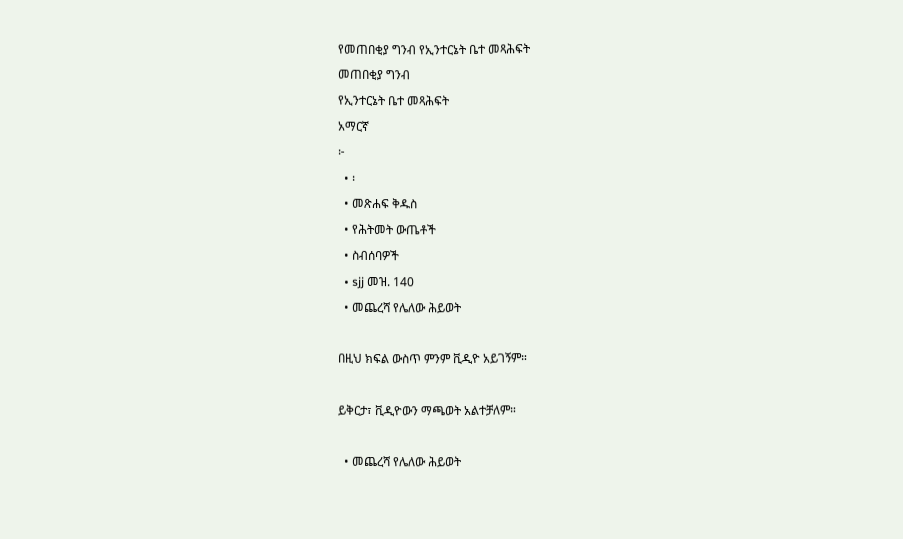የመጠበቂያ ግንብ የኢንተርኔት ቤተ መጻሕፍት
መጠበቂያ ግንብ
የኢንተርኔት ቤተ መጻሕፍት
አማርኛ
፦
  • ፡
  • መጽሐፍ ቅዱስ
  • የሕትመት ውጤቶች
  • ስብሰባዎች
  • sjj መዝ. 140
  • መጨረሻ የሌለው ሕይወት

በዚህ ክፍል ውስጥ ምንም ቪዲዮ አይገኝም።

ይቅርታ፣ ቪዲዮውን ማጫወት አልተቻለም።

  • መጨረሻ የሌለው ሕይወት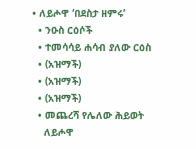• ለይሖዋ ‘በደስታ ዘምሩ’
  • ንዑስ ርዕሶች
  • ተመሳሳይ ሐሳብ ያለው ርዕስ
  • (አዝማች)
  • (አዝማች)
  • (አዝማች)
  • መጨረሻ የሌለው ሕይወት
    ለይሖዋ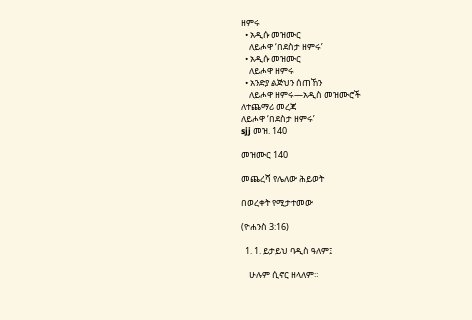ዘምሩ
  • አዲሱ መዝሙር
    ለይሖዋ ‘በደስታ ዘምሩ’
  • አዲሱ መዝሙር
    ለይሖዋ ዘምሩ
  • አንድያ ልጅህን ሰጠኸን
    ለይሖዋ ዘምሩ—አዲስ መዝሙሮች
ለተጨማሪ መረጃ
ለይሖዋ ‘በደስታ ዘምሩ’
sjj መዝ. 140

መዝሙር 140

መጨረሻ የሌለው ሕይወት

በወረቀት የሚታተመው

(ዮሐንስ 3:16)

  1. 1. ይታይህ ባዲስ ዓለም፤

    ሁሉም ሲኖር ዘላለም።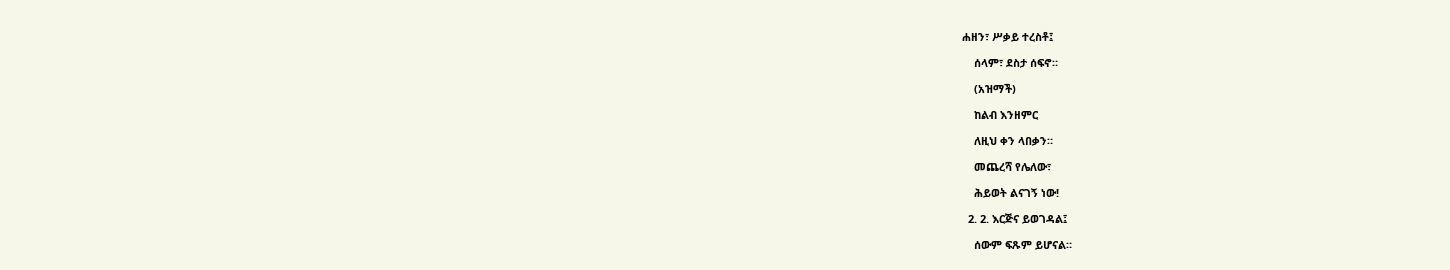ሐዘን፣ ሥቃይ ተረስቶ፤

    ሰላም፣ ደስታ ሰፍኖ።

    (አዝማች)

    ከልብ እንዘምር

    ለዚህ ቀን ላበቃን።

    መጨረሻ የሌለው፣

    ሕይወት ልናገኝ ነው!

  2. 2. እርጅና ይወገዳል፤

    ሰውም ፍጹም ይሆናል።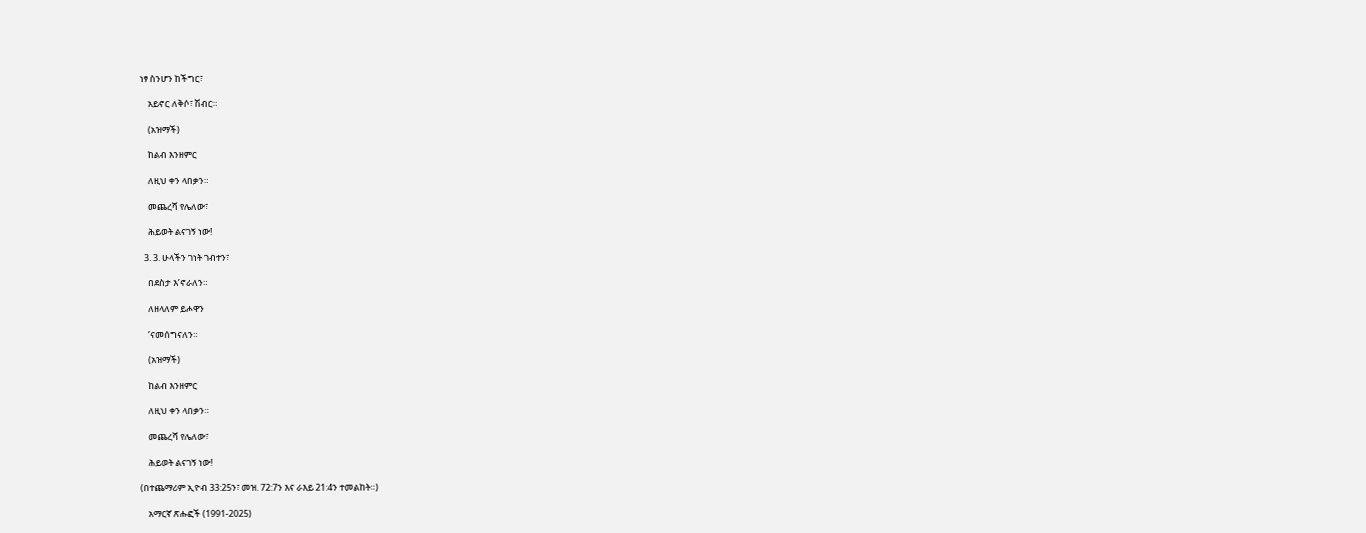ነፃ ስንሆን ከችግር፣

    አይኖር ለቅሶ፣ ሽብር።

    (አዝማች)

    ከልብ እንዘምር

    ለዚህ ቀን ላበቃን።

    መጨረሻ የሌለው፣

    ሕይወት ልናገኝ ነው!

  3. 3. ሁላችን ገነት ገብተን፣

    በደስታ እ’ኖራለን።

    ለዘላለም ይሖዋን

    ’ናመሰግናለን።

    (አዝማች)

    ከልብ እንዘምር

    ለዚህ ቀን ላበቃን።

    መጨረሻ የሌለው፣

    ሕይወት ልናገኝ ነው!

(በተጨማሪም ኢዮብ 33:25ን፣ መዝ. 72:7ን እና ራእይ 21:4ን ተመልከት።)

    አማርኛ ጽሑፎች (1991-2025)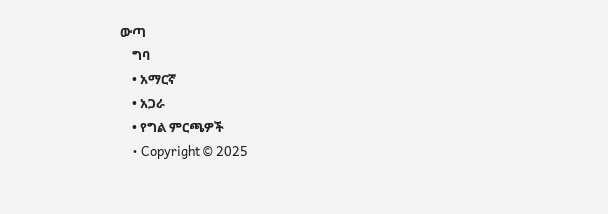ውጣ
    ግባ
    • አማርኛ
    • አጋራ
    • የግል ምርጫዎች
    • Copyright © 2025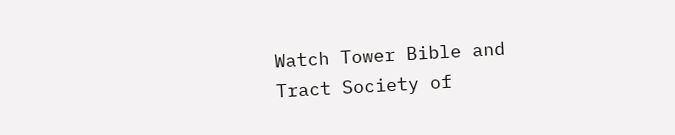Watch Tower Bible and Tract Society of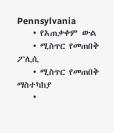Pennsylvania
    • የአጠቃቀም ውል
    • ሚስጥር የመጠበቅ ፖሊሲ
    • ሚስጥር የመጠበቅ ማስተካከያ
    •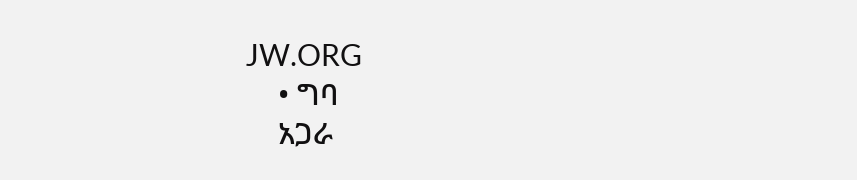JW.ORG
    • ግባ
    አጋራ